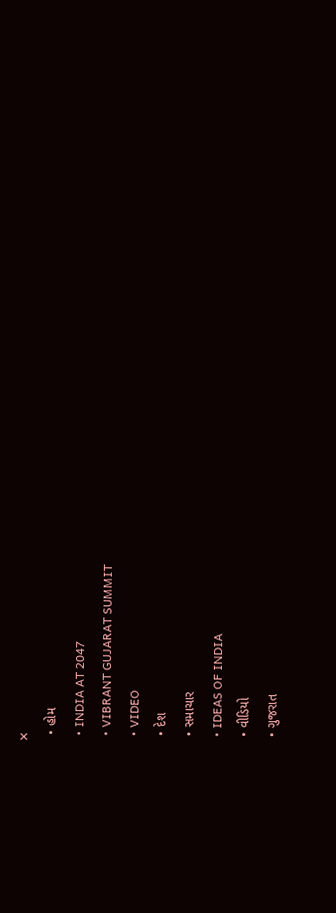✕
  • હોમ
  • INDIA AT 2047
  • VIBRANT GUJARAT SUMMIT
  • VIDEO
  • દેશ
  • સમાચાર
  • IDEAS OF INDIA
  • વીડિયો
  • ગુજરાત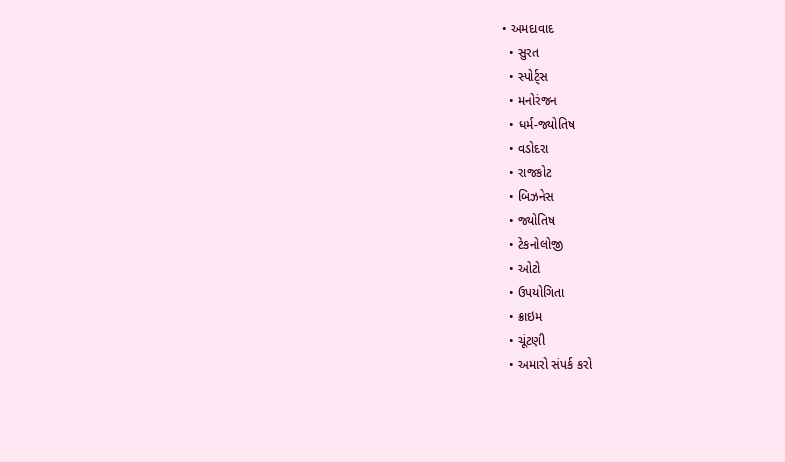• અમદાવાદ
  • સુરત
  • સ્પોર્ટ્સ
  • મનોરંજન
  • ધર્મ-જ્યોતિષ
  • વડોદરા
  • રાજકોટ
  • બિઝનેસ
  • જ્યોતિષ
  • ટેકનોલોજી
  • ઓટો
  • ઉપયોગિતા
  • ક્રાઇમ
  • ચૂંટણી
  • અમારો સંપર્ક કરો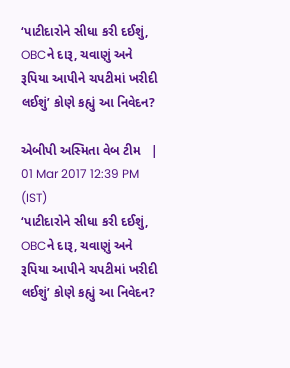‘પાટીદારોને સીધા કરી દઈશું, OBCને દારૂ, ચવાણું અને રૂપિયા આપીને ચપટીમાં ખરીદી લઈશું’ કોણે કહ્યું આ નિવેદન?

એબીપી અસ્મિતા વેબ ટીમ   |  01 Mar 2017 12:39 PM (IST)
‘પાટીદારોને સીધા કરી દઈશું, OBCને દારૂ, ચવાણું અને રૂપિયા આપીને ચપટીમાં ખરીદી લઈશું’ કોણે કહ્યું આ નિવેદન?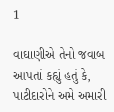1

વાઘાણીએ તેનો જવાબ આપતાં કહ્યું હતું કે, પાટીદારોને અમે અમારી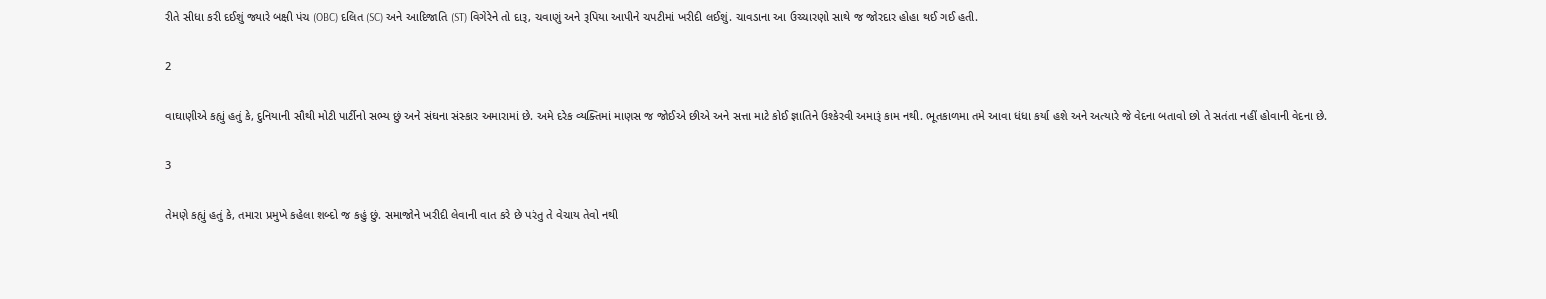રીતે સીધા કરી દઈશું જ્યારે બક્ષી પંચ (OBC) દલિત (SC) અને આદિજાતિ (ST) વિગેરેને તો દારૂ, ચવાણું અને રૂપિયા આપીને ચપટીમાં ખરીદી લઈશું. ચાવડાના આ ઉચ્ચારણો સાથે જ જોરદાર હોહા થઈ ગઈ હતી.

2

વાઘાણીએ કહ્યું હતું કે, દુનિયાની સૌથી મોટી પાર્ટીનો સભ્ય છું અને સંઘના સંસ્કાર અમારામાં છે. અમે દરેક વ્યક્તિમાં માણસ જ જોઈએ છીએ અને સત્તા માટે કોઈ જ્ઞાતિને ઉશ્કેરવી અમારૂં કામ નથી. ભૂતકાળમા તમે આવા ધંધા કર્યા હશે અને અત્યારે જે વેદના બતાવો છો તે સતંતા નહીં હોવાની વેદના છે.

3

તેમણે કહ્યું હતું કે, તમારા પ્રમુખે કહેલા શબ્દો જ કહું છું. સમાજોને ખરીદી લેવાની વાત કરે છે પરંતુ તે વેચાય તેવો નથી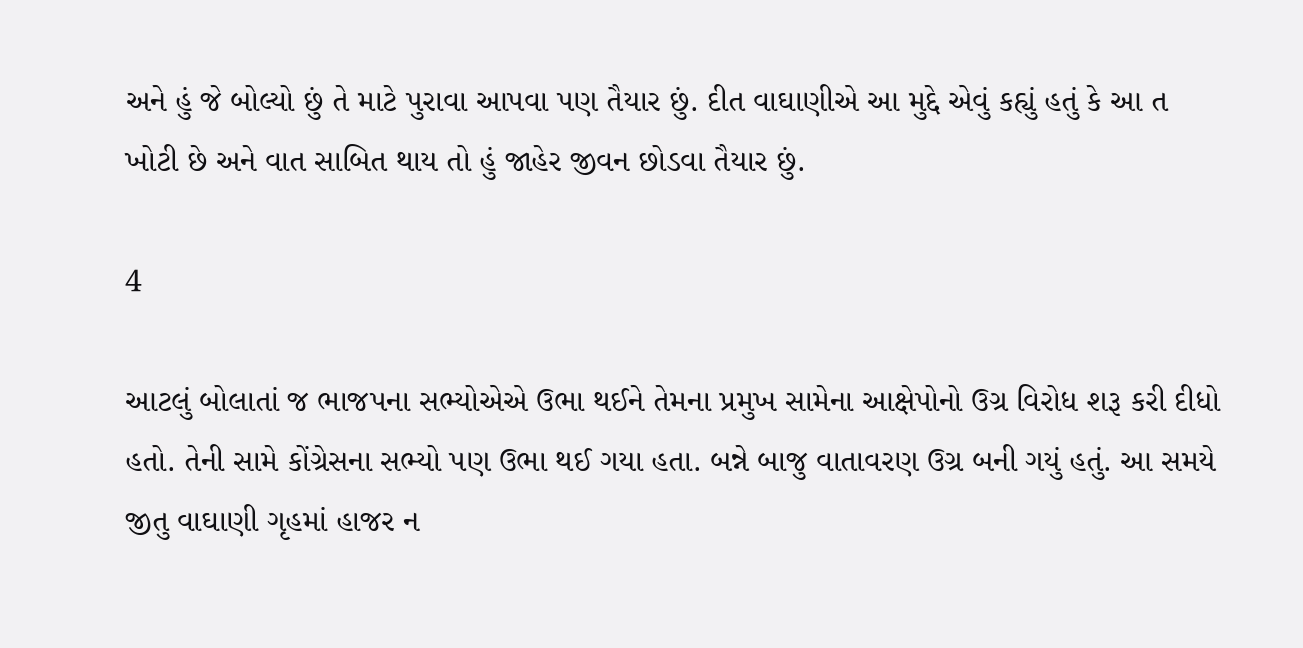અને હું જે બોલ્યો છું તે માટે પુરાવા આપવા પણ તૈયાર છું. દીત વાઘાણીએ આ મુદ્દે એવું કહ્યું હતું કે આ ત ખોટી છે અને વાત સાબિત થાય તો હું જાહેર જીવન છોડવા તૈયાર છું.

4

આટલું બોલાતાં જ ભાજપના સભ્યોએએ ઉભા થઈને તેમના પ્રમુખ સામેના આક્ષેપોનો ઉગ્ર વિરોધ શરૂ કરી દીધો હતો. તેની સામે કોંગ્રેસના સભ્યો પણ ઉભા થઈ ગયા હતા. બન્ને બાજુ વાતાવરણ ઉગ્ર બની ગયું હતું. આ સમયે જીતુ વાઘાણી ગૃહમાં હાજર ન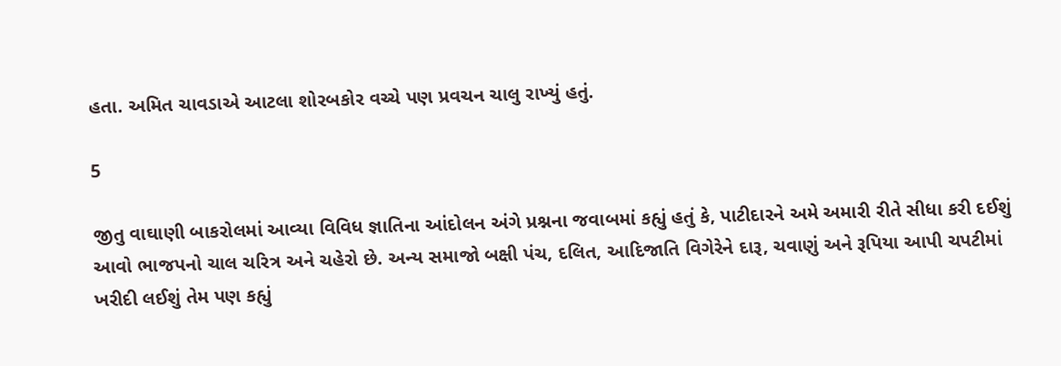હતા. અમિત ચાવડાએ આટલા શોરબકોર વચ્ચે પણ પ્રવચન ચાલુ રાખ્યું હતું.

5

જીતુ વાઘાણી બાકરોલમાં આવ્યા વિવિધ જ્ઞાતિના આંદોલન અંગે પ્રશ્નના જવાબમાં કહ્યું હતું કે, પાટીદારને અમે અમારી રીતે સીધા કરી દઈશું આવો ભાજપનો ચાલ ચરિત્ર અને ચહેરો છે. અન્ય સમાજો બક્ષી પંચ, દલિત, આદિજાતિ વિગેરેને દારૂ, ચવાણું અને રૂપિયા આપી ચપટીમાં ખરીદી લઈશું તેમ પણ કહ્યું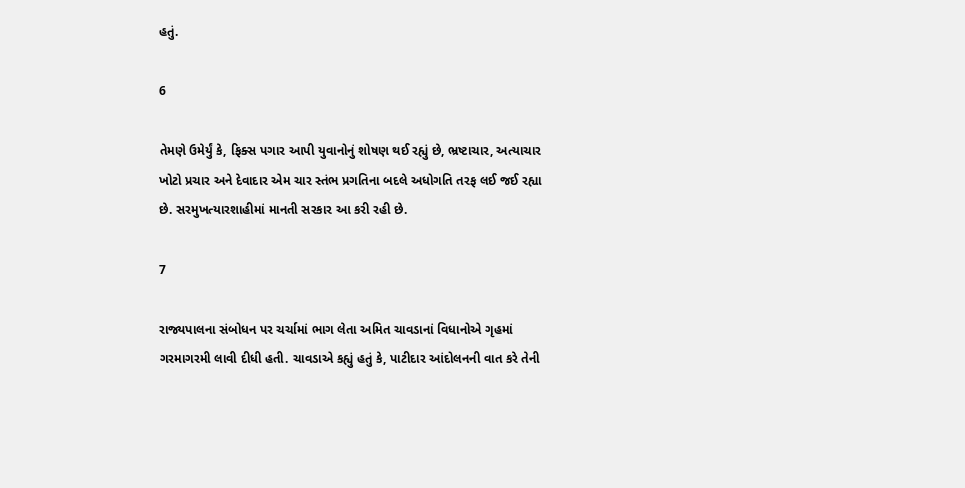હતું.

6

તેમણે ઉમેર્યું કે, ફિક્સ પગાર આપી યુવાનોનું શોષણ થઈ રહ્યું છે, ભ્રષ્ટાચાર, અત્યાચાર ખોટો પ્રચાર અને દેવાદાર એમ ચાર સ્તંભ પ્રગતિના બદલે અધોગતિ તરફ લઈ જઈ રહ્યા છે. સરમુખત્યારશાહીમાં માનતી સરકાર આ કરી રહી છે.

7

રાજ્યપાલના સંબોધન પર ચર્ચામાં ભાગ લેતા અમિત ચાવડાનાં વિધાનોએ ગૃહમાં ગરમાગરમી લાવી દીધી હતી. ચાવડાએ કહ્યું હતું કે, પાટીદાર આંદોલનની વાત કરે તેની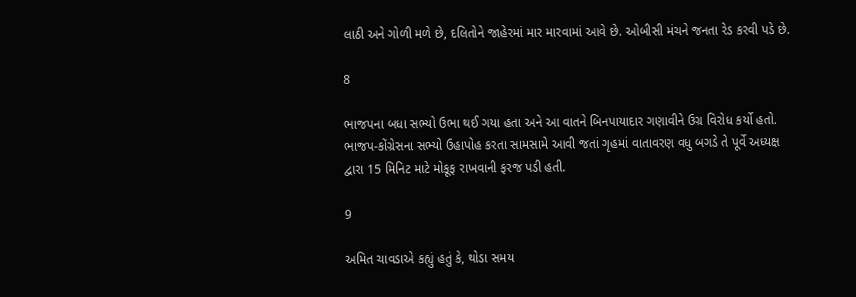લાઠી અને ગોળી મળે છે, દલિતોને જાહેરમાં માર મારવામાં આવે છે. ઓબીસી મંચને જનતા રેડ કરવી પડે છે.

8

ભાજપના બધા સભ્યો ઉભા થઈ ગયા હતા અને આ વાતને બિનપાયાદાર ગણાવીને ઉગ્ર વિરોધ કર્યો હતો. ભાજપ-કોંગ્રેસના સભ્યો ઉહાપોહ કરતા સામસામે આવી જતાં ગૃહમાં વાતાવરણ વધુ બગડે તે પૂર્વે અધ્યક્ષ દ્વારા 15 મિનિટ માટે મોકૂફ રાખવાની ફરજ પડી હતી.

9

અમિત ચાવડાએ કહ્યું હતું કે, થોડા સમય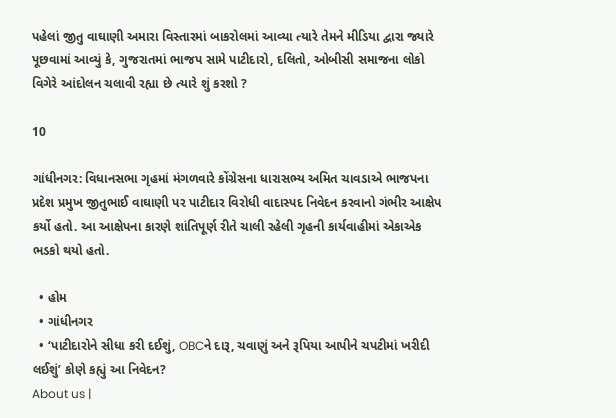પહેલાં જીતુ વાઘાણી અમારા વિસ્તારમાં બાકરોલમાં આવ્યા ત્યારે તેમને મીડિયા દ્વારા જ્યારે પૂછવામાં આવ્યું કે, ગુજરાતમાં ભાજપ સામે પાટીદારો, દલિતો, ઓબીસી સમાજના લોકો વિગેરે આંદોલન ચલાવી રહ્યા છે ત્યારે શું કરશો ?

10

ગાંધીનગર: વિધાનસભા ગૃહમાં મંગળવારે કોંગ્રેસના ધારાસભ્ય અમિત ચાવડાએ ભાજપના પ્રદેશ પ્રમુખ જીતુભાઈ વાઘાણી પર પાટીદાર વિરોધી વાદાસ્પદ નિવેદન કરવાનો ગંભીર આક્ષેપ કર્યો હતો. આ આક્ષેપના કારણે શાંતિપૂર્ણ રીતે ચાલી રહેલી ગૃહની કાર્યવાહીમાં એકાએક ભડકો થયો હતો.

  • હોમ
  • ગાંધીનગર
  • ‘પાટીદારોને સીધા કરી દઈશું, OBCને દારૂ, ચવાણું અને રૂપિયા આપીને ચપટીમાં ખરીદી લઈશું’ કોણે કહ્યું આ નિવેદન?
About us |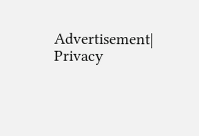Advertisement| Privacy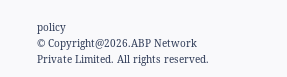policy
© Copyright@2026.ABP Network Private Limited. All rights reserved.